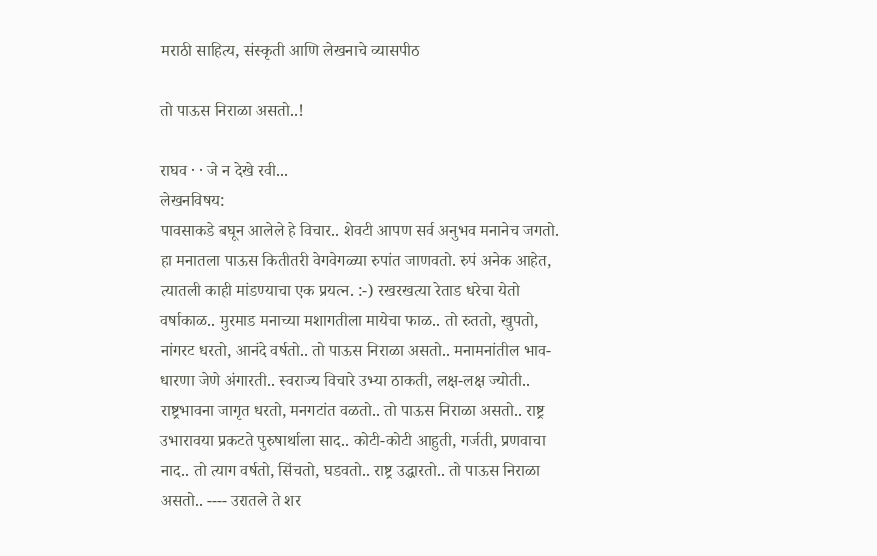मराठी साहित्य, संस्कृती आणि लेखनाचे व्यासपीठ

तो पाऊस निराळा असतो..!

राघव · · जे न देखे रवी...
लेखनविषय:
पावसाकडे बघून आलेले हे विचार.. शेवटी आपण सर्व अनुभव मनानेच जगतो. हा मनातला पाऊस कितीतरी वेगवेगळ्या रुपांत जाणवतो. रुपं अनेक आहेत, त्यातली काही मांडण्याचा एक प्रयत्न. :-) रखरखत्या रेताड धरेचा येतो वर्षाकाळ.. मुरमाड मनाच्या मशागतीला मायेचा फाळ.. तो रुततो, खुपतो, नांगरट धरतो, आनंदे वर्षतो.. तो पाऊस निराळा असतो.. मनामनांतील भाव-धारणा जेणे अंगारती.. स्वराज्य विचारे उभ्या ठाकती, लक्ष-लक्ष ज्योती.. राष्ट्रभावना जागृत धरतो, मनगटांत वळतो.. तो पाऊस निराळा असतो.. राष्ट्र उभारावया प्रकटते पुरुषार्थाला साद.. कोटी-कोटी आहुती, गर्जती, प्रणवाचा नाद.. तो त्याग वर्षतो, सिंचतो, घडवतो.. राष्ट्र उद्धारतो.. तो पाऊस निराळा असतो.. ---- उरातले ते शर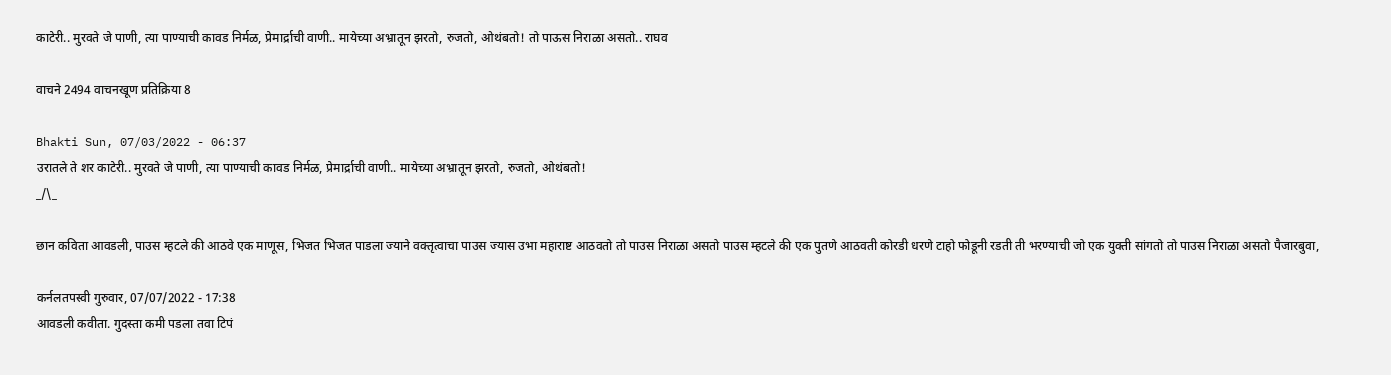काटेरी.. मुरवते जे पाणी, त्या पाण्याची कावड निर्मळ, प्रेमार्द्राची वाणी.. मायेच्या अभ्रातून झरतो, रुजतो, ओथंबतो! तो पाऊस निराळा असतो.. राघव

वाचने 2494 वाचनखूण प्रतिक्रिया 8

Bhakti Sun, 07/03/2022 - 06:37
उरातले ते शर काटेरी.. मुरवते जे पाणी, त्या पाण्याची कावड निर्मळ, प्रेमार्द्राची वाणी.. मायेच्या अभ्रातून झरतो, रुजतो, ओथंबतो!
_/\_

छान कविता आवडली, पाउस म्हटले की आठवे एक माणूस, भिजत भिजत पाडला ज्याने वक्तृत्वाचा पाउस ज्यास उभा महाराष्ट आठवतो तो पाउस निराळा असतो पाउस म्हटले की एक पुतणे आठवती कोरडी धरणे टाहो फोडूनी रडती ती भरण्याची जो एक युक्ती सांगतो तो पाउस निराळा असतो पैजारबुवा,

कर्नलतपस्वी गुरुवार, 07/07/2022 - 17:38
आवडली कवीता. गुदस्ता कमी पडला तवा टिपं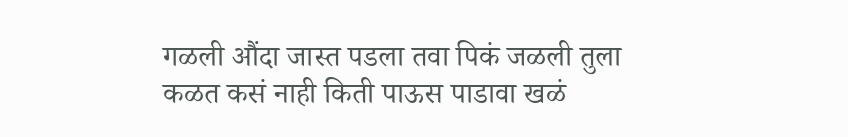गळली औंदा जास्त पडला तवा पिकं जळली तुला कळत कसं नाही किती पाऊस पाडावा खळं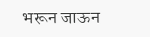भरून जाऊन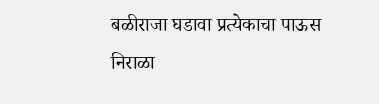बळीराजा घडावा प्रत्येकाचा पाऊस निराळा